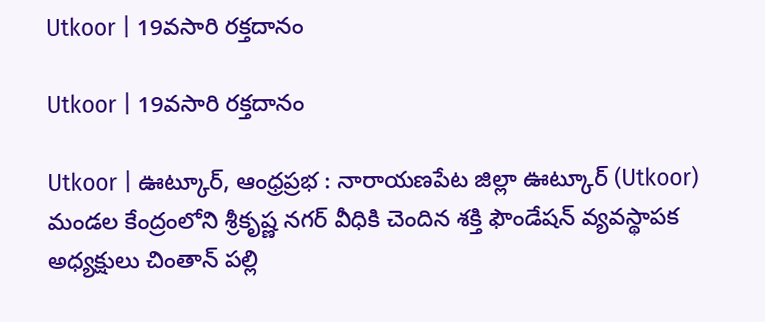Utkoor | 19వసారి రక్తదానం

Utkoor | 19వసారి రక్తదానం

Utkoor | ఊట్కూర్, ఆంధ్రప్రభ : నారాయణపేట జిల్లా ఊట్కూర్ (Utkoor) మండల కేంద్రంలోని శ్రీకృష్ణ నగర్ వీధికి చెందిన శక్తి ఫౌండేషన్ వ్యవస్థాపక అధ్యక్షులు చింతాన్ పల్లి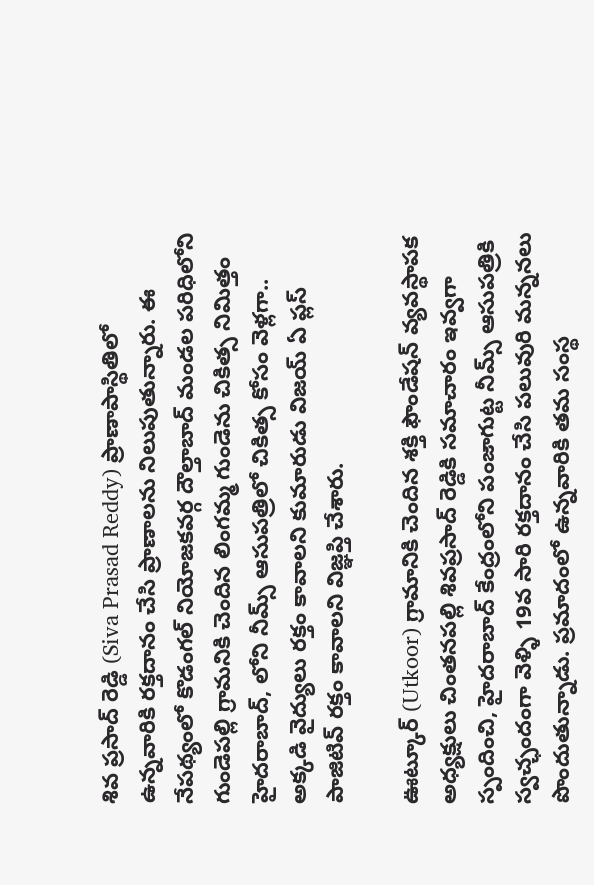శివ ప్రసాద్ రెడ్డి (Siva Prasad Reddy) ప్రాణాపాస్థితిలో ఉన్నవారికి రక్తదానం చేసి ప్రాణాలను నిలుపుతున్నారు. ఈ నేపథ్యంలో కొడంగల్ నియోజకవర్గ దౌల్తాబాద్ మండల పరిధిలోని గుండెపల్లి గ్రామనికి చెందిన లింగమ్మ గుండెను చికిత్స నిమిత్తం హైదరాబాద్, లోని నీమ్స్ ఆసుపత్రిలో చికిత్స కోసం వెళ్లగా.. అక్కడి వైద్యులు రక్తం కావాలని కుమారుడు విజయ్ ఏ ప్లస్ పాజిటివ్ రక్తం కావాలని విజ్ఞప్తి చేశారు.

ఊట్కూర్ (Utkoor) గ్రామానికి చెందిన శక్తి ఫౌండేషన్ వ్యవస్థాపక అధ్యక్షులు చింతనపల్లి శివప్రసాద్ రెడ్డికి సమాచారం ఇవ్వగా స్పందించి, హైదరాబాద్ కేంద్రంలోని పంజాగుట్ట నీమ్స్ ఆసుపత్రికి స్వచ్ఛందంగా వెళ్ళి 19వ సారి రక్తదానం చేసి పలువురి మన్ననలు పొందుతున్నాడు. ప్రమాదంలో ఉన్నవారికి తమ సంస్థ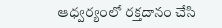ఆధ్వర్యంలో రక్తదానం చేసి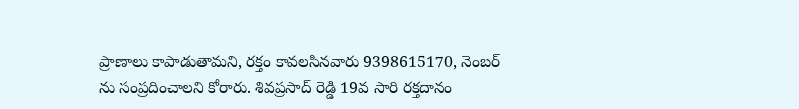ప్రాణాలు కాపాడుతామని, రక్తం కావలసినవారు 9398615170, నెంబర్ ను సంప్రదించాలని కోరారు. శివప్రసాద్ రెడ్డి 19వ సారి రక్తదానం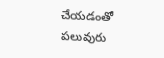చేయడంతో పలువురు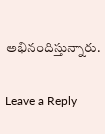అభినందిస్తున్నారు.

Leave a Reply